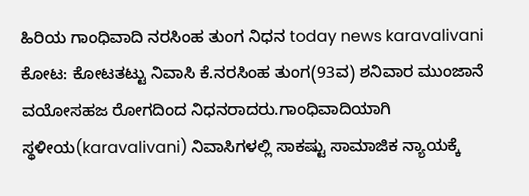ಹಿರಿಯ ಗಾಂಧಿವಾದಿ ನರಸಿಂಹ ತುಂಗ ನಿಧನ today news karavalivani
ಕೋಟ: ಕೋಟತಟ್ಟು ನಿವಾಸಿ ಕೆ.ನರಸಿಂಹ ತುಂಗ(93ವ) ಶನಿವಾರ ಮುಂಜಾನೆ ವಯೋಸಹಜ ರೋಗದಿಂದ ನಿಧನರಾದರು.ಗಾಂಧಿವಾದಿಯಾಗಿ ಸ್ಥಳೀಯ(karavalivani) ನಿವಾಸಿಗಳಲ್ಲಿ ಸಾಕಷ್ಟು ಸಾಮಾಜಿಕ ನ್ಯಾಯಕ್ಕೆ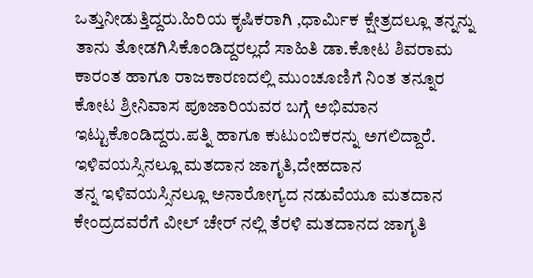ಒತ್ತುನೀಡುತ್ತಿದ್ದರು.ಹಿರಿಯ ಕೃಷಿಕರಾಗಿ ,ಧಾರ್ಮಿಕ ಕ್ಷೇತ್ರದಲ್ಲೂ ತನ್ನನ್ನು ತಾನು ತೋಡಗಿಸಿಕೊಂಡಿದ್ದರಲ್ಲದೆ ಸಾಹಿತಿ ಡಾ.ಕೋಟ ಶಿವರಾಮ ಕಾರಂತ ಹಾಗೂ ರಾಜಕಾರಣದಲ್ಲಿ ಮುಂಚೂಣಿಗೆ ನಿಂತ ತನ್ನೂರ ಕೋಟ ಶ್ರೀನಿವಾಸ ಪೂಜಾರಿಯವರ ಬಗ್ಗೆ ಅಭಿಮಾನ ಇಟ್ಟುಕೊಂಡಿದ್ದರು.ಪತ್ನಿ ಹಾಗೂ ಕುಟುಂಬಿಕರನ್ನು ಅಗಲಿದ್ದಾರೆ.
ಇಳಿವಯಸ್ಸಿನಲ್ಲೂ ಮತದಾನ ಜಾಗೃತಿ,ದೇಹದಾನ
ತನ್ನ ಇಳಿವಯಸ್ಸಿನಲ್ಲೂ ಅನಾರೋಗ್ಯದ ನಡುವೆಯೂ ಮತದಾನ ಕೇಂದ್ರದವರೆಗೆ ವೀಲ್ ಚೇರ್ ನಲ್ಲಿ ತೆರಳಿ ಮತದಾನದ ಜಾಗೃತಿ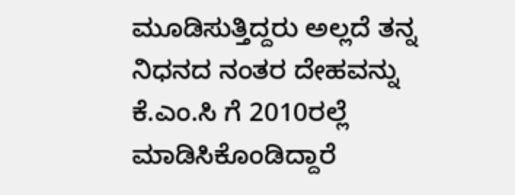ಮೂಡಿಸುತ್ತಿದ್ದರು ಅಲ್ಲದೆ ತನ್ನ ನಿಧನದ ನಂತರ ದೇಹವನ್ನು ಕೆ.ಎಂ.ಸಿ ಗೆ 2010ರಲ್ಲೆ ಮಾಡಿಸಿಕೊಂಡಿದ್ದಾರೆ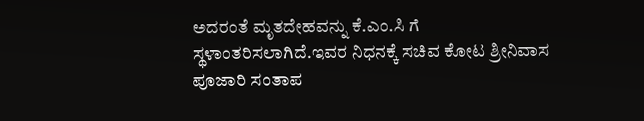ಅದರಂತೆ ಮೃತದೇಹವನ್ನು ಕೆ.ಎಂ.ಸಿ ಗೆ ಸ್ಥಳಾಂತರಿಸಲಾಗಿದೆ.ಇವರ ನಿಧನಕ್ಕೆ ಸಚಿವ ಕೋಟ ಶ್ರೀನಿವಾಸ ಪೂಜಾರಿ ಸಂತಾಪ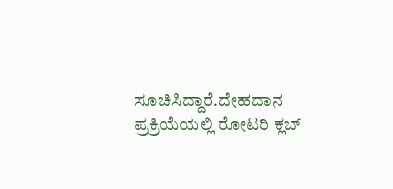ಸೂಚಿಸಿದ್ದಾರೆ.ದೇಹದಾನ ಪ್ರಕ್ರಿಯೆಯಲ್ಲಿ ರೋಟರಿ ಕ್ಲಬ್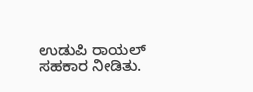ಉಡುಪಿ ರಾಯಲ್ ಸಹಕಾರ ನೀಡಿತು.